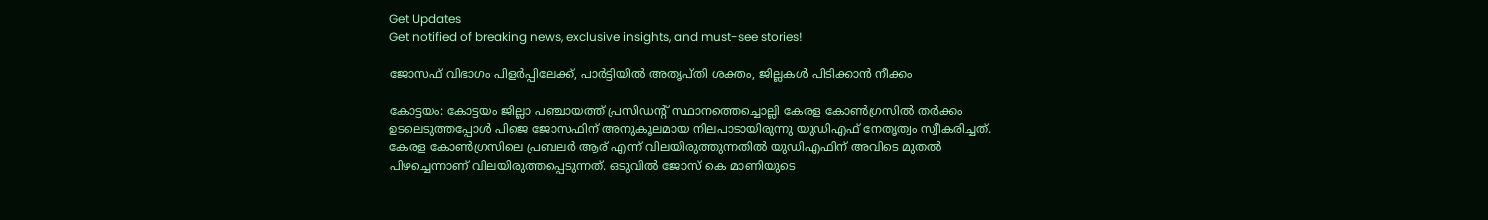Get Updates
Get notified of breaking news, exclusive insights, and must-see stories!

ജോസഫ് വിഭാഗം പിളര്‍പ്പിലേക്ക്, പാര്‍ട്ടിയില്‍ അതൃപ്തി ശക്തം, ജില്ലകള്‍ പിടിക്കാന്‍ നീക്കം

കോട്ടയം: കോട്ടയം ജില്ലാ പഞ്ചായത്ത് പ്രസിഡന്‍റ് സ്ഥാനത്തെച്ചൊല്ലി കേരള കോണ്‍ഗ്രസില്‍ തര്‍ക്കം ഉടലെടുത്തപ്പോള്‍ പിജെ ജോസഫിന് അനുകൂലമായ നിലപാടായിരുന്നു യുഡിഎഫ് നേതൃത്വം സ്വീകരിച്ചത്. കേരള കോണ്‍ഗ്രസിലെ പ്രബലര്‍ ആര് എന്ന് വിലയിരുത്തുന്നതില്‍ യുഡിഎഫിന് അവിടെ മുതല്‍ പിഴച്ചെന്നാണ് വിലയിരുത്തപ്പെടുന്നത്. ഒടുവില്‍ ജോസ് കെ മാണിയുടെ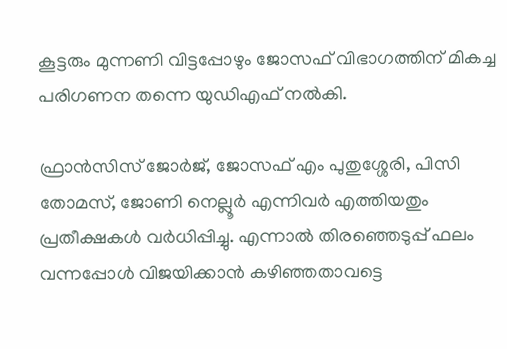കൂട്ടരും മുന്നണി വിട്ടപ്പോഴും ജോസഫ് വിഭാഗത്തിന് മികച്ച പരിഗണന തന്നെ യുഡിഎഫ് നല്‍കി.

ഫ്രാന്‍സിസ് ജോര്‍ജ്, ജോസഫ് എം പുതുശ്ശേരി, പിസി തോമസ്, ജോണി നെല്ലൂര്‍ എന്നിവര്‍ എത്തിയതും പ്രതീക്ഷകള്‍ വര്‍ധിപ്പിച്ചു. എന്നാല്‍ തിരഞ്ഞെടുപ്പ് ഫലം വന്നപ്പോള്‍ വിജയിക്കാന്‍ കഴിഞ്ഞതാവട്ടെ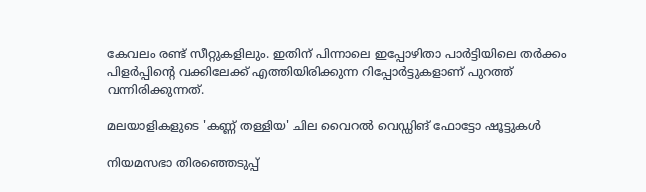കേവലം രണ്ട് സീറ്റുകളിലും. ഇതിന് പിന്നാലെ ഇപ്പോഴിതാ പാര്‍ട്ടിയിലെ തര്‍ക്കം പിളര്‍പ്പിന്‍റെ വക്കിലേക്ക് എത്തിയിരിക്കുന്ന റിപ്പോര്‍ട്ടുകളാണ് പുറത്ത് വന്നിരിക്കുന്നത്.

മലയാളികളുടെ 'കണ്ണ് തള്ളിയ' ചില വൈറല്‍ വെഡ്ഡിങ് ഫോട്ടോ ഷൂട്ടുകള്‍

നിയമസഭാ തിരഞ്ഞെടുപ്പ്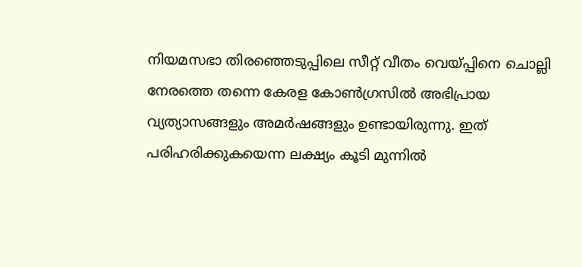നിയമസഭാ തിരഞ്ഞെടുപ്പിലെ സീറ്റ് വീതം വെയ്പ്പിനെ ചൊല്ലി നേരത്തെ തന്നെ കേരള കോണ്‍ഗ്രസില്‍ അഭിപ്രായ വ്യത്യാസങ്ങളും അമര്‍ഷങ്ങളും ഉണ്ടായിരുന്നു. ഇത് പരിഹരിക്കുകയെന്ന ലക്ഷ്യം കൂടി മുന്നില്‍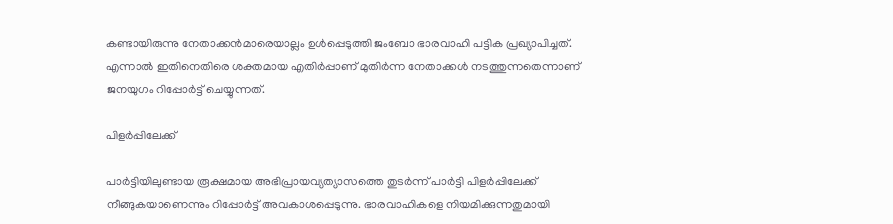കണ്ടായിരുന്നു നേതാക്കന്‍മാരെയാല്ലം ഉള്‍പ്പെടുത്തി ജംബോ ഭാരവാഹി പട്ടിക പ്രഖ്യാപിച്ചത്. എന്നാല്‍ ഇതിനെതിരെ ശക്തമായ എതിര്‍പ്പാണ് മുതിര്‍ന്ന നേതാക്കള്‍ നടത്തുന്നതെന്നാണ് ജനയുഗം റിപ്പോര്‍ട്ട് ചെയ്യുന്നത്.

പിളര്‍പ്പിലേക്ക്

പാര്‍ട്ടിയിലുണ്ടായ രൂക്ഷമായ അഭിപ്രായവ്യത്യാസത്തെ തുടര്‍ന്ന് പാര്‍ട്ടി പിളര്‍പ്പിലേക്ക് നീങ്ങുകയാണെന്നും റിപ്പോര്‍ട്ട് അവകാശപ്പെടുന്നു. ഭാരവാഹികളെ നിയമിക്കുന്നതുമായി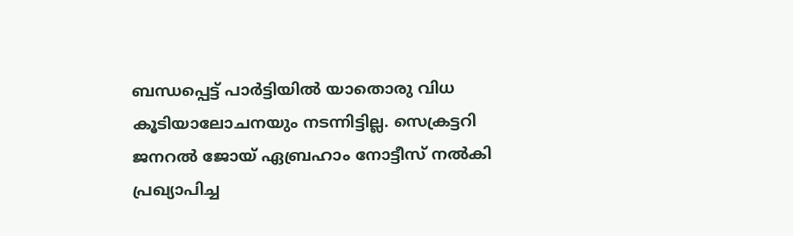ബന്ധപ്പെട്ട് പാര്‍ട്ടിയില്‍ യാതൊരു വിധ കൂടിയാലോചനയും നടന്നിട്ടില്ല. സെക്രട്ടറി ജനറല്‍ ജോയ് ഏബ്രഹാം നോട്ടീസ് നല്‍കി പ്രഖ്യാപിച്ച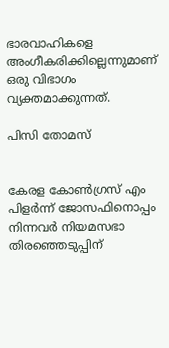ഭാരവാഹികളെ അംഗീകരിക്കില്ലെന്നുമാണ് ഒരു വിഭാഗം വ്യക്തമാക്കുന്നത്.

പിസി തോമസ്


കേരള കോണ്‍ഗ്രസ് എം പിളര്‍ന്ന് ജോസഫിനൊപ്പം നിന്നവര്‍ നിയമസഭാ തിരഞ്ഞെടുപ്പിന്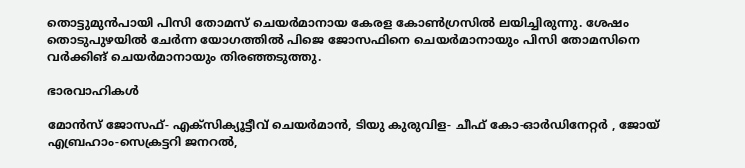തൊട്ടുമുന്‍പായി പിസി തോമസ് ചെയര്‍മാനായ കേരള കോണ്‍ഗ്രസില്‍ ലയിച്ചിരുന്നു. ശേഷം തൊടുപുഴയില്‍ ചേര്‍ന്ന യോഗത്തില്‍ പിജെ ജോസഫിനെ ചെയര്‍മാനായും പിസി തോമസിനെ വര്‍ക്കിങ് ചെയര്‍മാനായും തിരഞ്ഞടുത്തു.

ഭാരവാഹികള്‍

മോന്‍സ് ജോസഫ്- എക്സിക്യൂട്ടീവ് ചെയര്‍മാന്‍, ടിയു കുരുവിള- ചീഫ് കോ-ഓര്‍ഡിനേറ്റര്‍ , ജോയ് എബ്രഹാം-സെക്രട്ടറി ജനറല്‍,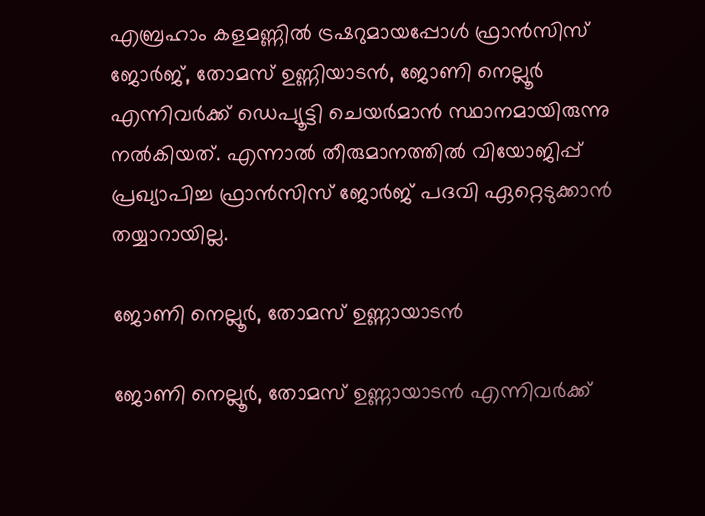എബ്രഹാം കളമണ്ണില്‍ ട്രഷറുമായപ്പോള്‍ ഫ്രാൻസിസ് ജോർജ്, തോമസ് ഉണ്ണിയാടൻ, ജോണി നെല്ലൂർ എന്നിവർക്ക് ഡെപ്യൂട്ടി ചെയർമാൻ സ്ഥാനമായിരുന്നു നല്‍കിയത്. എന്നാല്‍ തീരുമാനത്തില്‍ വിയോജിപ്പ് പ്രഖ്യാപിച്ച ഫ്രാന്‍സിസ് ജോര്‍ജ് പദവി ഏറ്റെടുക്കാന്‍ തയ്യാറായില്ല.

ജോണി നെല്ലൂര്‍, തോമസ് ഉണ്ണായാടന്‍

ജോണി നെല്ലൂര്‍, തോമസ് ഉണ്ണായാടന്‍ എന്നിവര്‍ക്ക്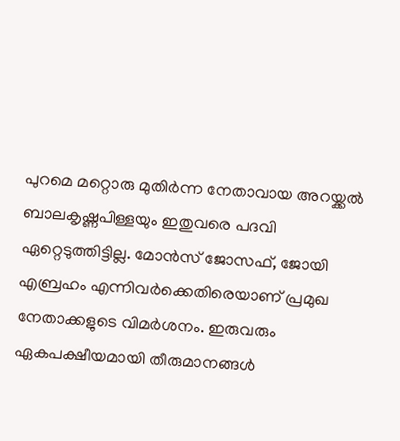പുറമെ മറ്റൊരു മുതിര്‍ന്ന നേതാവായ അറയ്ക്കല്‍ ബാലകൃഷ്ണപിള്ളയും ഇതുവരെ പദവി ഏറ്റെടുത്തിട്ടില്ല. മോന്‍സ് ജോസഫ്, ജോയി എബ്രഹം എന്നിവര്‍ക്കെതിരെയാണ് പ്രമുഖ നേതാക്കളുടെ വിമര്‍ശനം. ഇരുവരും ഏകപക്ഷീയമായി തീരുമാനങ്ങള്‍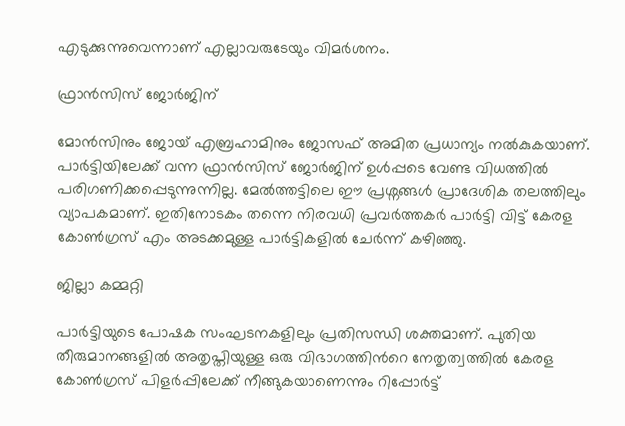എടുക്കുന്നുവെന്നാണ് എല്ലാവരുടേയും വിമര്‍ശനം.

ഫ്രാന്‍സിസ് ജോര്‍ജിന്

മോന്‍സിനും ജോയ് എബ്രഹാമിനും ജോസഫ് അമിത പ്രധാന്യം നല്‍കുകയാണ്. പാര്‍ട്ടിയിലേക്ക് വന്ന ഫ്രാന്‍സിസ് ജോര്‍ജിന് ഉള്‍പ്പടെ വേണ്ട വിധത്തില്‍ പരിഗണിക്കപ്പെടുന്നുന്നില്ല. മേല്‍ത്തട്ടിലെ ഈ പ്രശ്നങ്ങള്‍ പ്രാദേശിക തലത്തിലും വ്യാപകമാണ്. ഇതിനോടകം തന്നെ നിരവധി പ്രവര്‍ത്തകര്‍ പാര്‍ട്ടി വിട്ട് കേരള കോണ്‍ഗ്രസ് എം അടക്കമുള്ള പാര്‍ട്ടികളില്‍ ചേര്‍ന്ന് കഴിഞ്ഞു.

ജില്ലാ കമ്മറ്റി

പാര്‍ട്ടിയുടെ പോഷക സംഘടനകളിലും പ്രതിസന്ധി ശക്തമാണ്. പുതിയ തീരുമാനങ്ങളില്‍ അതൃപ്തിയുള്ള ഒരു വിഭാഗത്തിന്‍റെ നേതൃത്വത്തില്‍ കേരള കോണ്‍ഗ്രസ് പിളര്‍പ്പിലേക്ക് നീങ്ങുകയാണെന്നും റിപ്പോര്‍ട്ട്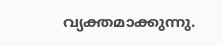വ്യക്തമാക്കുന്നു.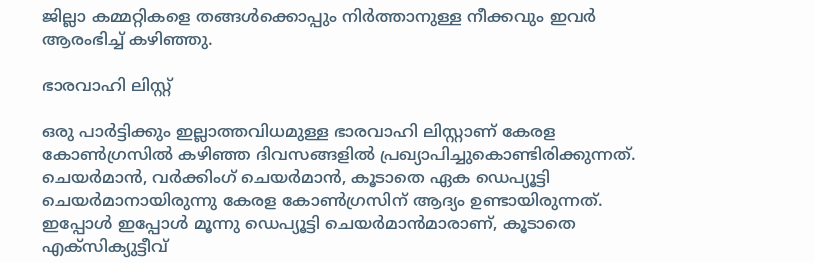ജില്ലാ കമ്മറ്റികളെ തങ്ങള്‍ക്കൊപ്പും നിര്‍ത്താനുള്ള നീക്കവും ഇവര്‍ ആരംഭിച്ച് കഴിഞ്ഞു.

ഭാരവാഹി ലിസ്റ്റ്

ഒരു പാര്‍ട്ടിക്കും ഇല്ലാത്തവിധമുള്ള ഭാരവാഹി ലിസ്റ്റാണ് കേരള കോണ്‍ഗ്രസില്‍ കഴിഞ്ഞ ദിവസങ്ങളില്‍ പ്രഖ്യാപിച്ചുകൊണ്ടിരിക്കുന്നത്. ചെയര്‍മാന്‍, വര്‍ക്കിംഗ് ചെയര്‍മാന്‍, കൂടാതെ ഏക ഡെപ്യൂട്ടി ചെയര്‍മാനായിരുന്നു കേരള കോണ്‍ഗ്രസിന് ആദ്യം ഉണ്ടായിരുന്നത്. ഇപ്പോള്‍ ഇപ്പോള്‍ മൂന്നു ഡെപ്യൂട്ടി ചെയര്‍മാന്‍മാരാണ്, കൂടാതെ എക്സിക്യുട്ടീവ്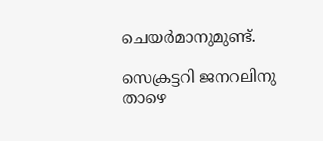ചെയര്‍മാനുമുണ്ട്.

സെക്രട്ടറി ജനറലിനു താഴെ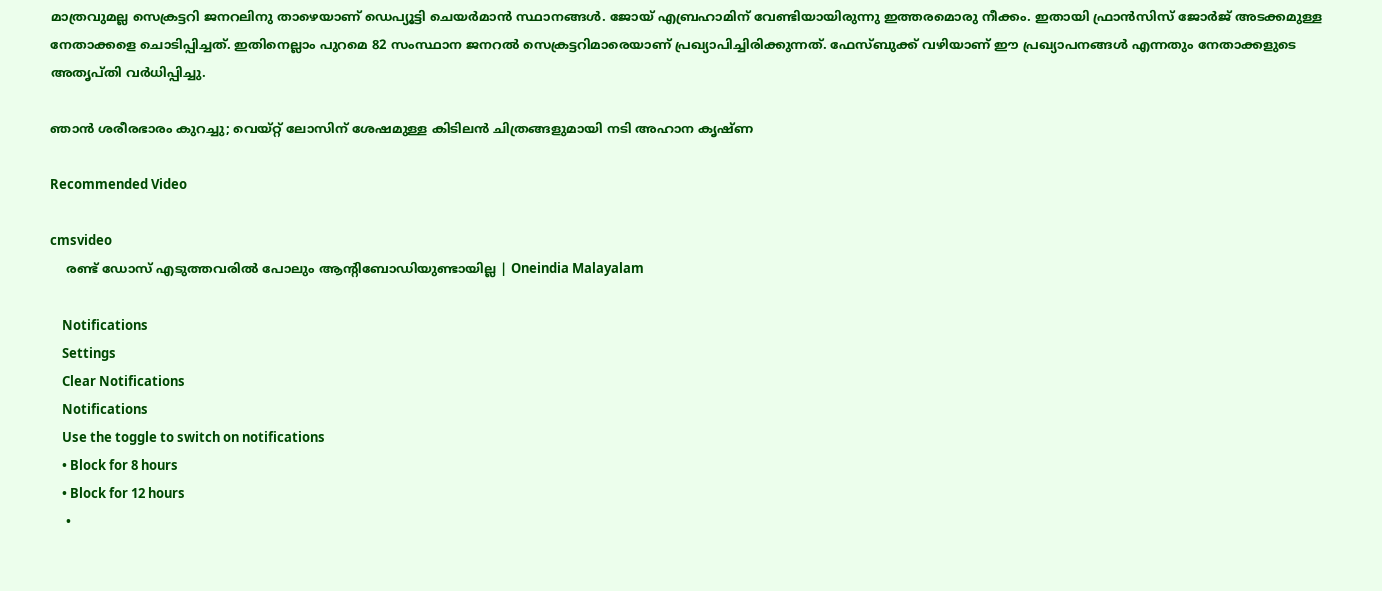മാത്രവുമല്ല സെക്രട്ടറി ജനറലിനു താഴെയാണ് ഡെപ്യൂട്ടി ചെയര്‍മാന്‍ സ്ഥാനങ്ങള്‍. ജോയ് എബ്രഹാമിന് വേണ്ടിയായിരുന്നു ഇത്തരമൊരു നീക്കം. ഇതായി ഫ്രാന്‍സിസ് ജോര്‍ജ് അടക്കമുള്ള നേതാക്കളെ ചൊടിപ്പിച്ചത്. ഇതിനെല്ലാം പുറമെ 82 സംസ്ഥാന ജനറല്‍ സെക്രട്ടറിമാരെയാണ് പ്രഖ്യാപിച്ചിരിക്കുന്നത്. ഫേസ്ബുക്ക് വഴിയാണ് ഈ പ്രഖ്യാപനങ്ങള്‍ എന്നതും നേതാക്കളുടെ അതൃപ്തി വര്‍ധിപ്പിച്ചു.

ഞാന്‍ ശരീരഭാരം കുറച്ചു; വെയ്റ്റ് ലോസിന് ശേഷമുള്ള കിടിലന്‍ ചിത്രങ്ങളുമായി നടി അഹാന കൃഷ്ണ

Recommended Video

cmsvideo
    രണ്ട് ഡോസ് എടുത്തവരില്‍ പോലും ആന്റിബോഡിയുണ്ടായില്ല | Oneindia Malayalam

    Notifications
    Settings
    Clear Notifications
    Notifications
    Use the toggle to switch on notifications
    • Block for 8 hours
    • Block for 12 hours
    •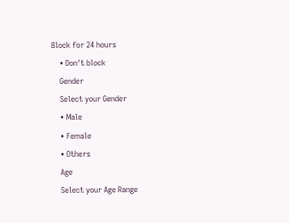Block for 24 hours
    • Don't block
    Gender
    Select your Gender
    • Male
    • Female
    • Others
    Age
    Select your Age Range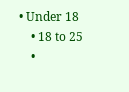• Under 18
    • 18 to 25
    •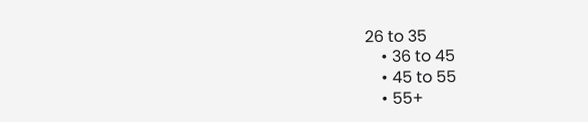26 to 35
    • 36 to 45
    • 45 to 55
    • 55+